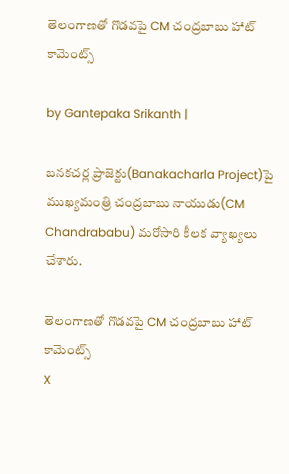తెలంగాణతో గొడవపై CM చంద్రబాబు హాట్ కామెంట్స్

by Gantepaka Srikanth |

బనకచర్ల ప్రాజెక్టు(Banakacharla Project)పై ముఖ్యమంత్రి చంద్రబాబు నాయుడు(CM Chandrababu) మరోసారి కీలక వ్యాఖ్యలు చేశారు.

తెలంగాణతో గొడవపై CM చంద్రబాబు హాట్ కామెంట్స్
X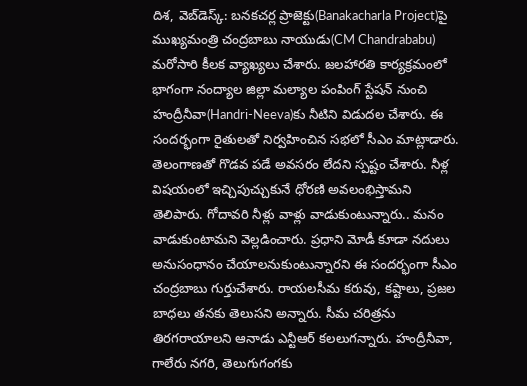దిశ, వెబ్‌డెస్క్: బనకచర్ల ప్రాజెక్టు(Banakacharla Project)పై ముఖ్యమంత్రి చంద్రబాబు నాయుడు(CM Chandrababu) మరోసారి కీలక వ్యాఖ్యలు చేశారు. జలహారతి కార్యక్రమంలో భాగంగా నంద్యాల జిల్లా మల్యాల పంపింగ్‌ స్టేషన్‌ నుంచి హంద్రీనీవా(Handri-Neeva)కు నీటిని విడుదల చేశారు. ఈ సందర్భంగా రైతులతో నిర్వహించిన సభలో సీఎం మాట్లాడారు. తెలంగాణతో గొడవ పడే అవసరం లేదని స్పష్టం చేశారు. నీళ్ల విషయంలో ఇచ్చిపుచ్చుకునే ధోరణి అవలంభిస్తామని తెలిపారు. గోదావరి నీళ్లు వాళ్లు వాడుకుంటున్నారు.. మనం వాడుకుంటామని వెల్లడించారు. ప్రధాని మోడీ కూడా నదులు అనుసంధానం చేయాలనుకుంటున్నారని ఈ సందర్భంగా సీఎం చంద్రబాబు గుర్తుచేశారు. రాయలసీమ కరువు, కష్టాలు, ప్రజల బాధలు తనకు తెలుసని అన్నారు. సీమ చరిత్రను తిరగరాయాలని ఆనాడు ఎన్టీఆర్‌ కలలుగన్నారు. హంద్రీనీవా, గాలేరు నగరి, తెలుగుగంగకు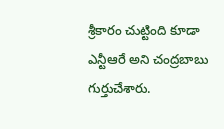శ్రీకారం చుట్టింది కూడా ఎన్టీఆరే అని చంద్రబాబు గుర్తుచేశారు.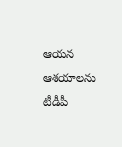ఆయన ఆశయాలను టీడీపీ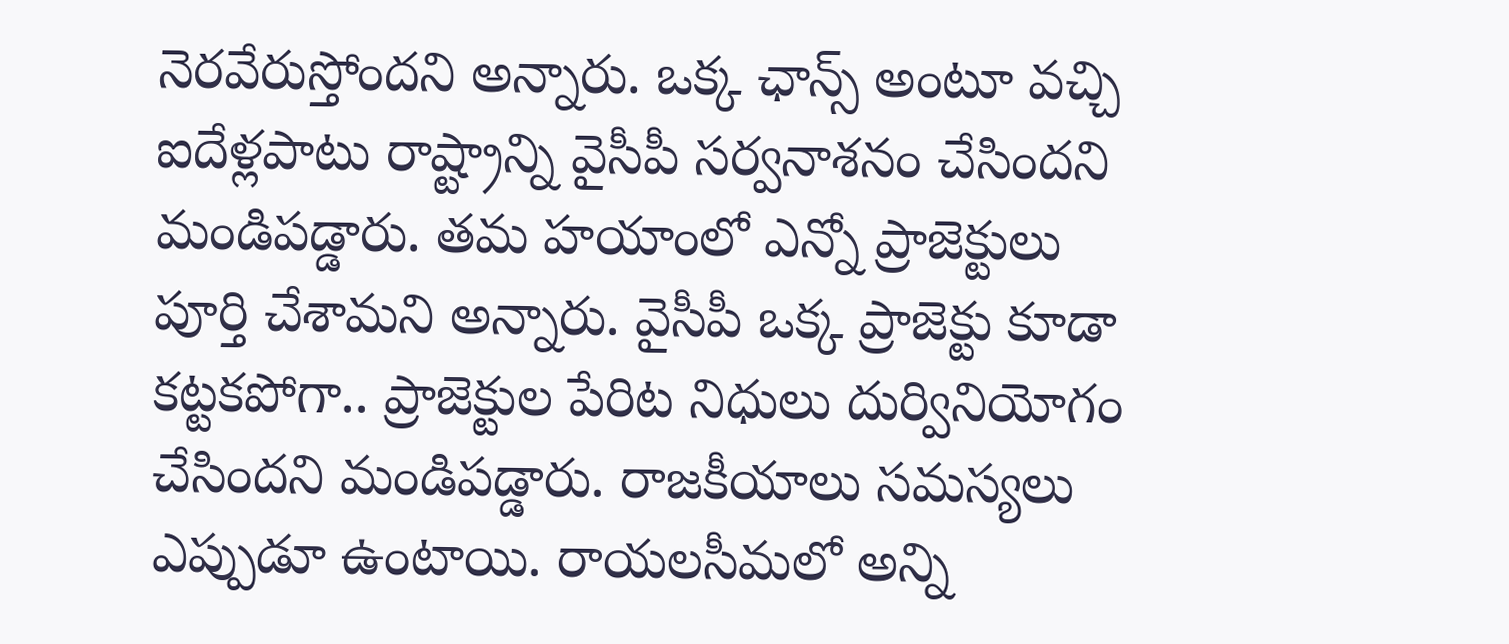నెరవేరుస్తోందని అన్నారు. ఒక్క ఛాన్స్‌ అంటూ వచ్చి ఐదేళ్లపాటు రాష్ట్రాన్ని వైసీపీ సర్వనాశనం చేసిందని మండిపడ్డారు. తమ హయాంలో ఎన్నో ప్రాజెక్టులు పూర్తి చేశామని అన్నారు. వైసీపీ ఒక్క ప్రాజెక్టు కూడా కట్టకపోగా.. ప్రాజెక్టుల పేరిట నిధులు దుర్వినియోగం చేసిందని మండిపడ్డారు. రాజకీయాలు సమస్యలు ఎప్పుడూ ఉంటాయి. రాయలసీమలో అన్ని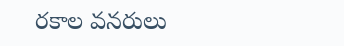రకాల వనరులు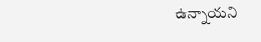ఉన్నాయని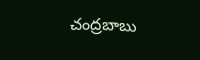చంద్రబాబు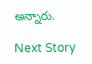అన్నారు.

Next Story